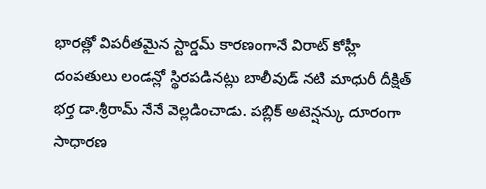భారత్లో విపరీతమైన స్టార్డమ్ కారణంగానే విరాట్ కోహ్లీ దంపతులు లండన్లో స్థిరపడినట్లు బాలీవుడ్ నటి మాధురీ దీక్షిత్ భర్త డా.శ్రీరామ్ నేనే వెల్లడించాడు. పబ్లిక్ అటెన్షన్కు దూరంగా సాధారణ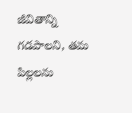జీవితాన్ని గడపాలని, తమ పిల్లలను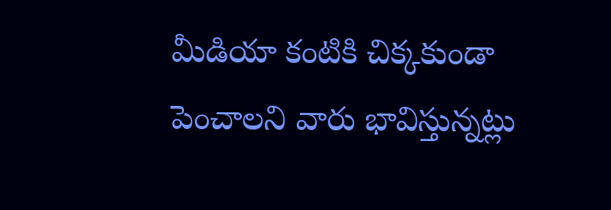మీడియా కంటికి చిక్కకుండా పెంచాలని వారు భావిస్తున్నట్లు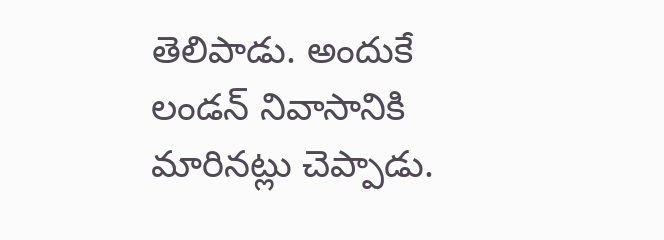తెలిపాడు. అందుకే లండన్ నివాసానికి మారినట్లు చెప్పాడు.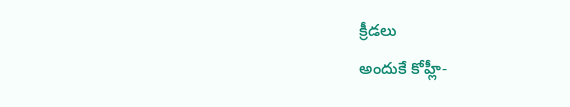క్రీడలు
అందుకే కోహ్లీ-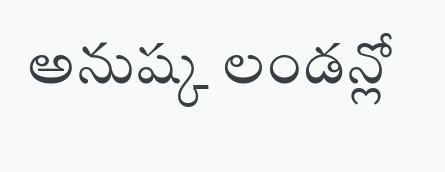అనుష్క లండన్లో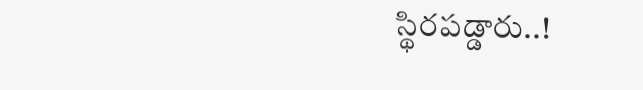స్థిరపడ్డారు..!